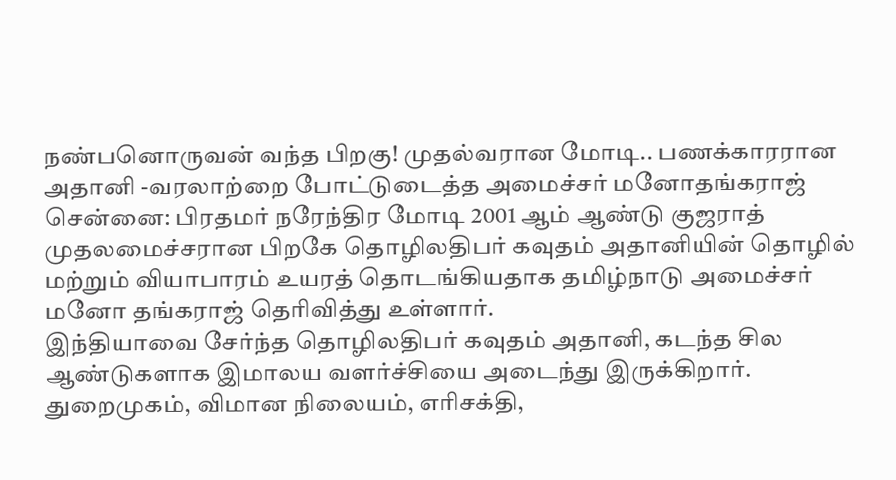நண்பனொருவன் வந்த பிறகு! முதல்வரான மோடி.. பணக்காரரான அதானி -வரலாற்றை போட்டுடைத்த அமைச்சர் மனோதங்கராஜ்
சென்னை: பிரதமர் நரேந்திர மோடி 2001 ஆம் ஆண்டு குஜராத் முதலமைச்சரான பிறகே தொழிலதிபர் கவுதம் அதானியின் தொழில் மற்றும் வியாபாரம் உயரத் தொடங்கியதாக தமிழ்நாடு அமைச்சர் மனோ தங்கராஜ் தெரிவித்து உள்ளார்.
இந்தியாவை சேர்ந்த தொழிலதிபர் கவுதம் அதானி, கடந்த சில ஆண்டுகளாக இமாலய வளர்ச்சியை அடைந்து இருக்கிறார். துறைமுகம், விமான நிலையம், எரிசக்தி,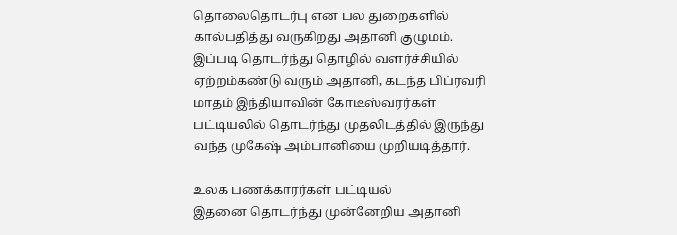தொலைதொடர்பு என பல துறைகளில் கால்பதித்து வருகிறது அதானி குழுமம்.
இப்படி தொடர்ந்து தொழில் வளர்ச்சியில் ஏற்றம்கண்டு வரும் அதானி, கடந்த பிப்ரவரி மாதம் இந்தியாவின் கோடீஸ்வரர்கள் பட்டியலில் தொடர்ந்து முதலிடத்தில் இருந்து வந்த முகேஷ் அம்பானியை முறியடித்தார்.

உலக பணக்காரர்கள் பட்டியல்
இதனை தொடர்ந்து முன்னேறிய அதானி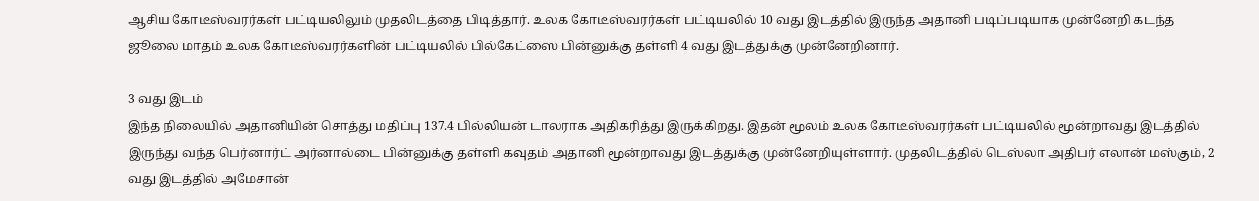ஆசிய கோடீஸ்வரர்கள் பட்டியலிலும் முதலிடத்தை பிடித்தார். உலக கோடீஸ்வரர்கள் பட்டியலில் 10 வது இடத்தில் இருந்த அதானி படிப்படியாக முன்னேறி கடந்த ஜூலை மாதம் உலக கோடீஸ்வரர்களின் பட்டியலில் பில்கேட்ஸை பின்னுக்கு தள்ளி 4 வது இடத்துக்கு முன்னேறினார்.

3 வது இடம்
இந்த நிலையில் அதானியின் சொத்து மதிப்பு 137.4 பில்லியன் டாலராக அதிகரித்து இருக்கிறது. இதன் மூலம் உலக கோடீஸ்வரர்கள் பட்டியலில் மூன்றாவது இடத்தில் இருந்து வந்த பெர்னார்ட் அர்னால்டை பின்னுக்கு தள்ளி கவுதம் அதானி மூன்றாவது இடத்துக்கு முன்னேறியுள்ளார். முதலிடத்தில் டெஸ்லா அதிபர் எலான் மஸ்கும், 2 வது இடத்தில் அமேசான்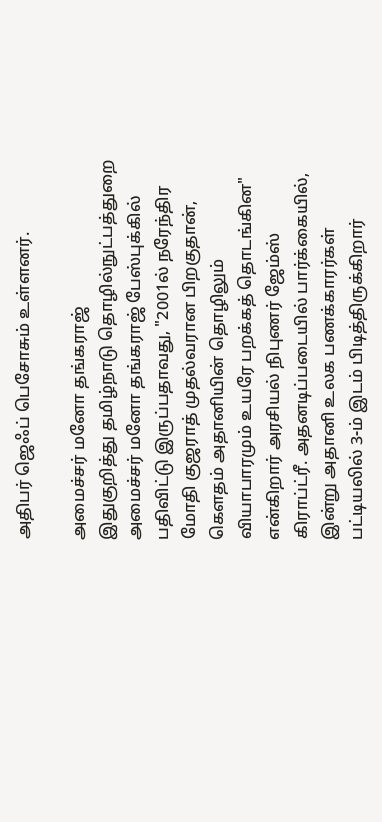அதிபர் ஜெஃப் பெசோசும் உள்ளனர்.

அமைச்சர் மனோ தங்கராஜ்
இதுகுறித்து தமிழ்நாடு தொழில்நுட்பத்துறை அமைச்சர் மனோ தங்கராஜ் பேஸ்புக்கில் பதிவிட்டு இருப்பதாவது, "2001ல் நரேந்திர மோதி குஜராத் முதல்வரான பிறகுதான், கெளதம் அதானியின் தொழிலும் வியாபாரமும் உயரே பறக்கத் தொடங்கின" என்கிறார் அரசியல் நிபுணர் ஜேம்ஸ் கிராப்ட்ரீ. அதனடிப்படையில் பார்க்கையில், இன்று அதானி உலக பணக்காரர்கள் பட்டியலில் 3-ம் இடம் பிடித்திருக்கிறார்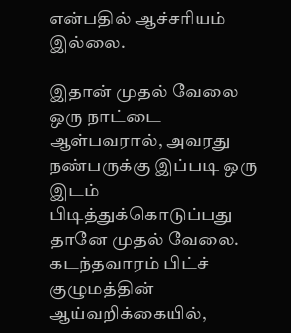என்பதில் ஆச்சரியம் இல்லை.

இதான் முதல் வேலை
ஒரு நாட்டை ஆள்பவரால், அவரது நண்பருக்கு இப்படி ஒரு இடம் பிடித்துக்கொடுப்பது தானே முதல் வேலை. கடந்தவாரம் பிட்ச் குழுமத்தின் ஆய்வறிக்கையில்,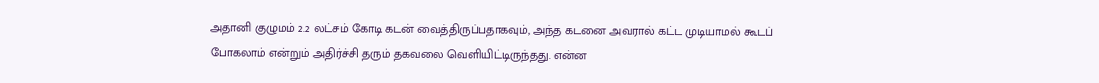அதானி குழுமம் 2.2 லட்சம் கோடி கடன் வைத்திருப்பதாகவும், அந்த கடனை அவரால் கட்ட முடியாமல் கூடப் போகலாம் என்றும் அதிர்ச்சி தரும் தகவலை வெளியிட்டிருந்தது. என்ன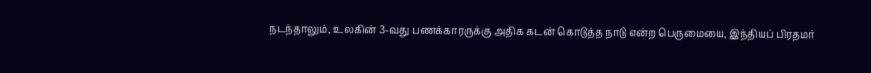நடந்தாலும், உலகின் 3-வது பணக்காரருக்கு அதிக கடன் கொடுத்த நாடு என்ற பெருமையை, இந்தியப் பிரதமர்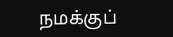நமக்குப்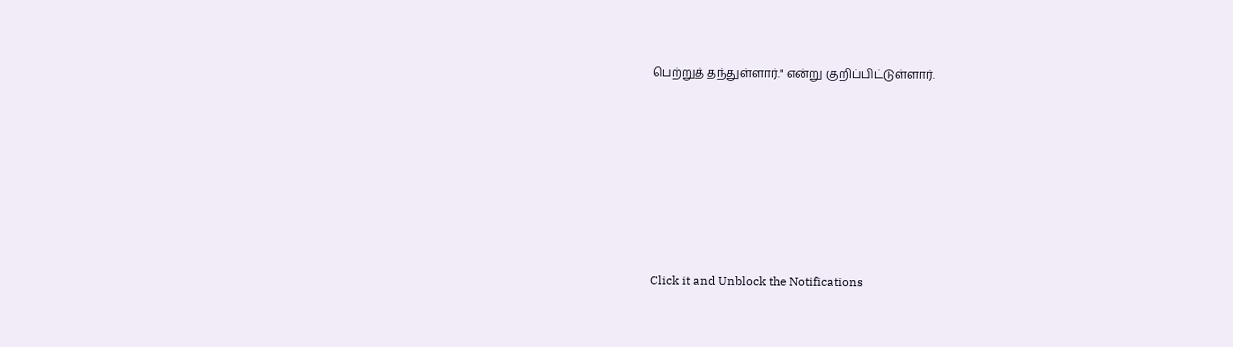பெற்றுத் தந்துள்ளார்." என்று குறிப்பிட்டுள்ளார்.












Click it and Unblock the Notifications